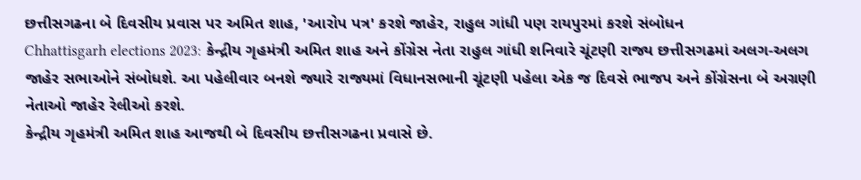છત્તીસગઢના બે દિવસીય પ્રવાસ પર અમિત શાહ, 'આરોપ પત્ર' કરશે જાહેર, રાહુલ ગાંધી પણ રાયપુરમાં કરશે સંબોધન
Chhattisgarh elections 2023: કેન્દ્રીય ગૃહમંત્રી અમિત શાહ અને કોંગ્રેસ નેતા રાહુલ ગાંધી શનિવારે ચૂંટણી રાજ્ય છત્તીસગઢમાં અલગ-અલગ જાહેર સભાઓને સંબોધશે. આ પહેલીવાર બનશે જ્યારે રાજ્યમાં વિધાનસભાની ચૂંટણી પહેલા એક જ દિવસે ભાજપ અને કોંગ્રેસના બે અગ્રણી નેતાઓ જાહેર રેલીઓ કરશે.
કેન્દ્રીય ગૃહમંત્રી અમિત શાહ આજથી બે દિવસીય છત્તીસગઢના પ્રવાસે છે.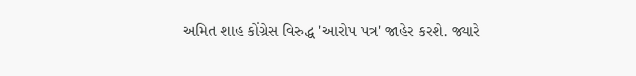અમિત શાહ કોંગ્રેસ વિરુદ્ધ 'આરોપ પત્ર' જાહેર કરશે. જ્યારે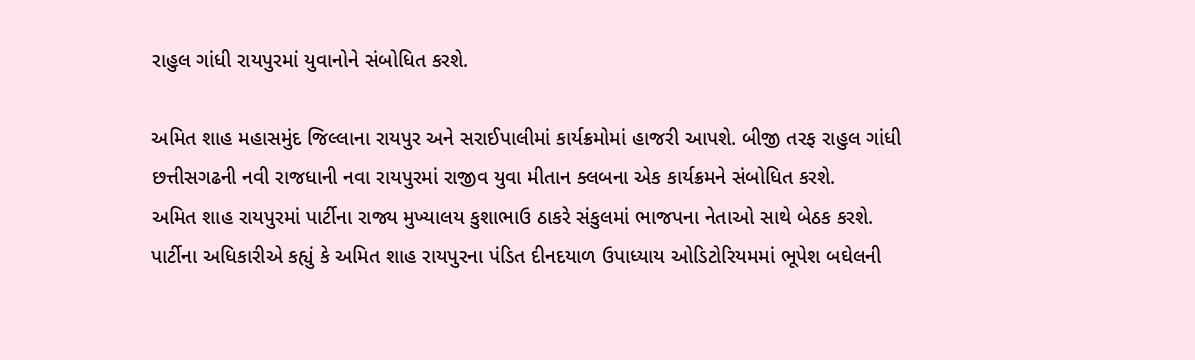રાહુલ ગાંધી રાયપુરમાં યુવાનોને સંબોધિત કરશે.

અમિત શાહ મહાસમુંદ જિલ્લાના રાયપુર અને સરાઈપાલીમાં કાર્યક્રમોમાં હાજરી આપશે. બીજી તરફ રાહુલ ગાંધી છત્તીસગઢની નવી રાજધાની નવા રાયપુરમાં રાજીવ યુવા મીતાન ક્લબના એક કાર્યક્રમને સંબોધિત કરશે.
અમિત શાહ રાયપુરમાં પાર્ટીના રાજ્ય મુખ્યાલય કુશાભાઉ ઠાકરે સંકુલમાં ભાજપના નેતાઓ સાથે બેઠક કરશે. પાર્ટીના અધિકારીએ કહ્યું કે અમિત શાહ રાયપુરના પંડિત દીનદયાળ ઉપાધ્યાય ઓડિટોરિયમમાં ભૂપેશ બઘેલની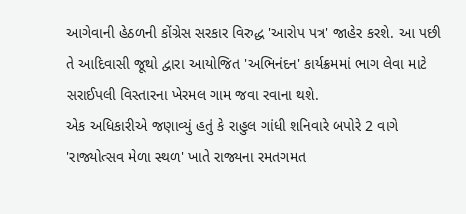આગેવાની હેઠળની કોંગ્રેસ સરકાર વિરુદ્ધ 'આરોપ પત્ર' જાહેર કરશે. આ પછી તે આદિવાસી જૂથો દ્વારા આયોજિત 'અભિનંદન' કાર્યક્રમમાં ભાગ લેવા માટે સરાઈપલી વિસ્તારના ખેરમલ ગામ જવા રવાના થશે.
એક અધિકારીએ જણાવ્યું હતું કે રાહુલ ગાંધી શનિવારે બપોરે 2 વાગે 'રાજ્યોત્સવ મેળા સ્થળ' ખાતે રાજ્યના રમતગમત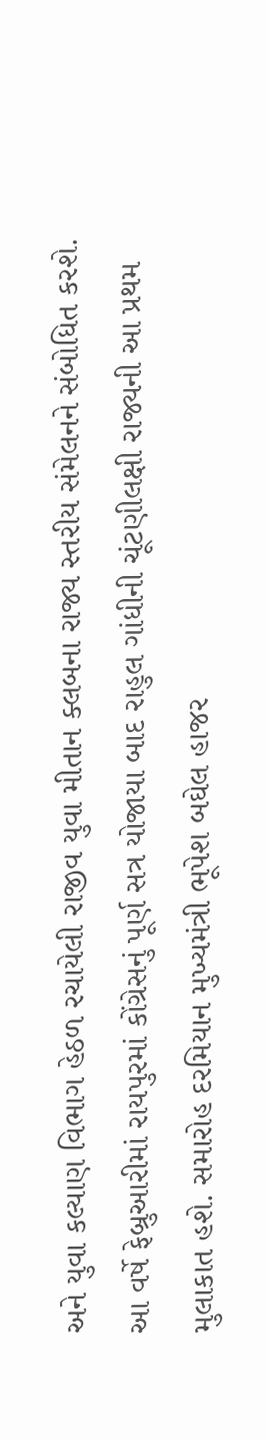અને યુવા કલ્યાણ વિભાગ હેઠળ રચાયેલી રાજીવ યુવા મીતાન ક્લબના રાજ્ય સ્તરીય સંમેલનને સંબોધિત કરશે. આ વર્ષે ફેબ્રુઆરીમાં રાયપુરમાં કોંગ્રેસનું પૂર્ણ સત્ર યોજાયા બાદ રાહુલ ગાંધીની ચૂંટણીલક્ષી રાજ્યની આ પ્રથમ મુલાકાત હશે. સમારોહ દરમિયાન મુખ્યમંત્રી ભૂપેશ બઘેલ હાજર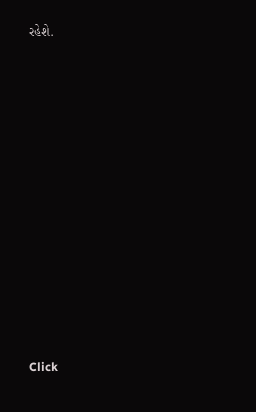રહેશે.












Click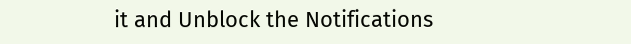it and Unblock the Notifications